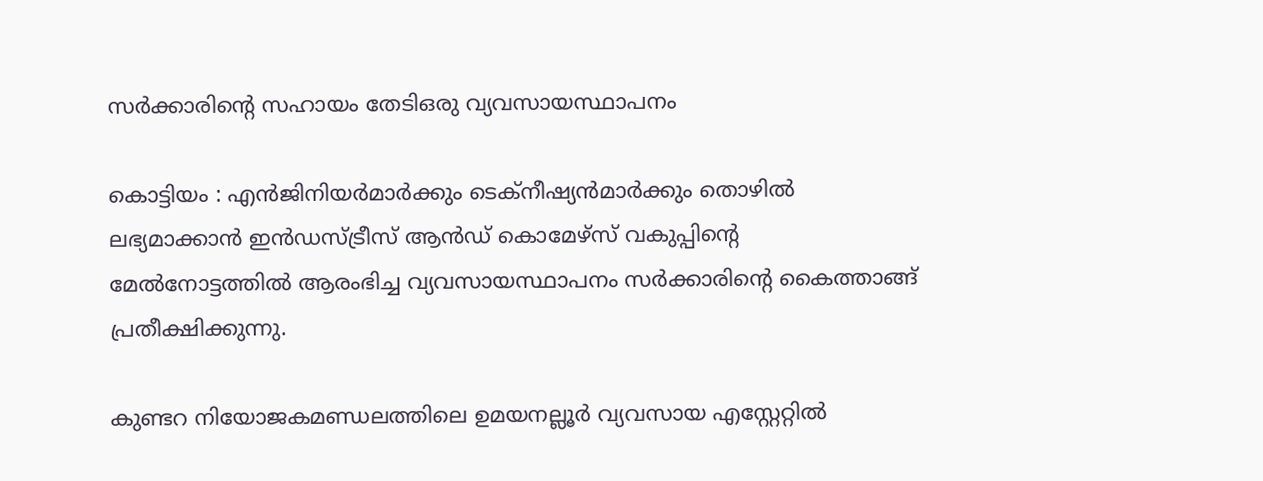സർക്കാരിന്റെ സഹായം തേടിഒരു വ്യവസായസ്ഥാപനം

കൊട്ടിയം : എൻജിനിയർമാർക്കും ടെക്നീഷ്യൻമാർക്കും തൊഴിൽ ലഭ്യമാക്കാൻ ഇൻഡസ്ട്രീസ് ആൻഡ്‌ കൊമേഴ്സ് വകുപ്പിന്റെ മേൽനോട്ടത്തിൽ ആരംഭിച്ച വ്യവസായസ്ഥാപനം സർക്കാരിന്റെ കൈത്താങ്ങ്‌ പ്രതീക്ഷിക്കുന്നു.

കുണ്ടറ നിയോജകമണ്ഡലത്തിലെ ഉമയനല്ലൂർ വ്യവസായ എസ്റ്റേറ്റിൽ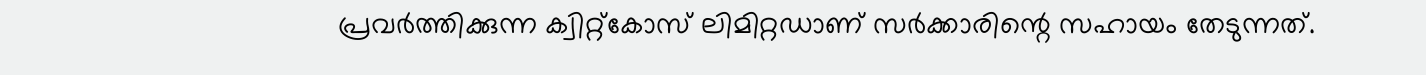പ്രവർത്തിക്കുന്ന ക്വിറ്റ്കോസ് ലിമിറ്റഡാണ് സർക്കാരിന്റെ സഹായം തേടുന്നത്.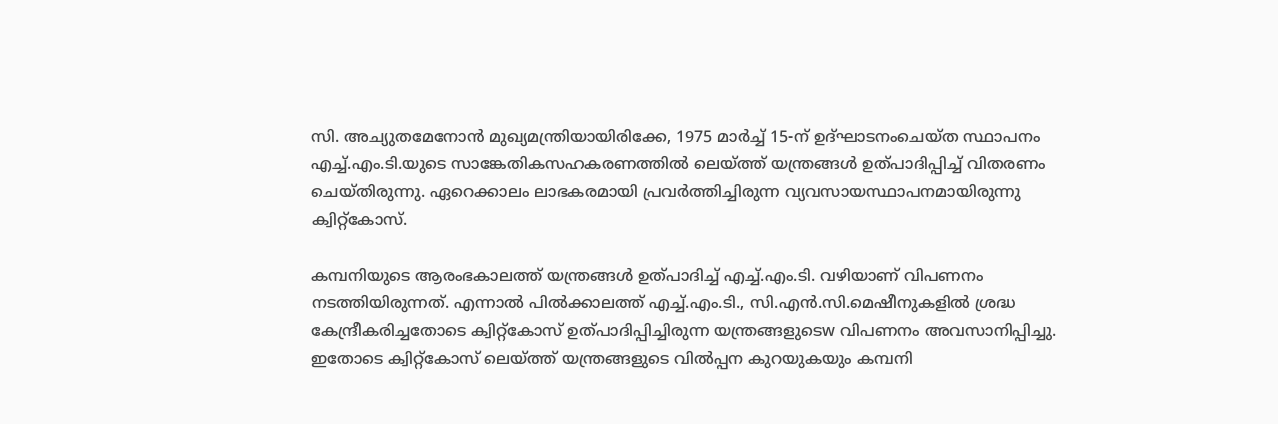സി. അച്യുതമേനോൻ മുഖ്യമന്ത്രിയായിരിക്കേ, 1975 മാർച്ച് 15-ന് ഉദ്ഘാടനംചെയ്ത സ്ഥാപനം എച്ച്.എം.ടി.യുടെ സാങ്കേതികസഹകരണത്തിൽ ലെയ്‌ത്ത് യന്ത്രങ്ങൾ ഉത്‌പാദിപ്പിച്ച് വിതരണം ചെയ്തിരുന്നു. ഏറെക്കാലം ലാഭകരമായി പ്രവർത്തിച്ചിരുന്ന വ്യവസായസ്ഥാപനമായിരുന്നു ക്വിറ്റ്കോസ്.

കമ്പനിയുടെ ആരംഭകാലത്ത്‌ യന്ത്രങ്ങൾ ഉത്‌പാദിച്ച് എച്ച്.എം.ടി. വഴിയാണ് വിപണനം നടത്തിയിരുന്നത്. എന്നാൽ പിൽക്കാലത്ത് എച്ച്‌.എം.ടി., സി.എൻ.സി.മെഷീനുകളിൽ ശ്രദ്ധ കേന്ദ്രീകരിച്ചതോടെ ക്വിറ്റ്‌കോസ് ഉത്‌പാദിപ്പിച്ചിരുന്ന യന്ത്രങ്ങളുടെw വിപണനം അവസാനിപ്പിച്ചു. ഇതോടെ ക്വിറ്റ്‌കോസ് ലെയ്ത്ത്‌ യന്ത്രങ്ങളുടെ വിൽപ്പന കുറയുകയും കമ്പനി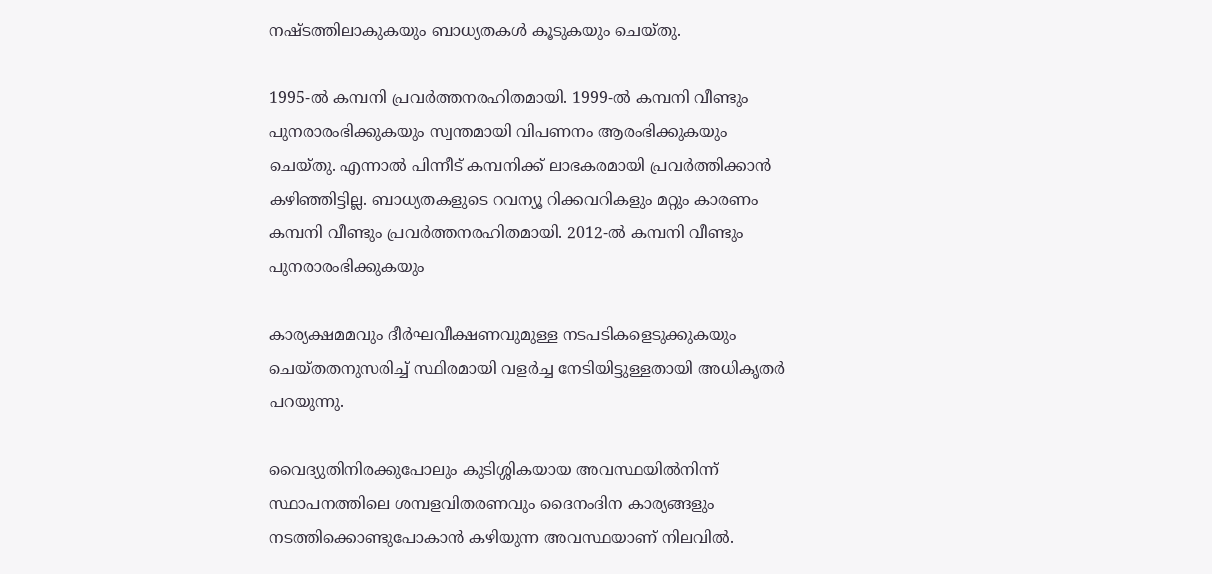നഷ്ടത്തിലാകുകയും ബാധ്യതകൾ കൂടുകയും ചെയ്‌തു.

1995-ൽ കമ്പനി പ്രവർത്തനരഹിതമായി. 1999-ൽ കമ്പനി വീണ്ടും പുനരാരംഭിക്കുകയും സ്വന്തമായി വിപണനം ആരംഭിക്കുകയും ചെയ്തു. എന്നാൽ പിന്നീട്‌ കമ്പനിക്ക് ലാഭകരമായി പ്രവർത്തിക്കാൻ കഴിഞ്ഞിട്ടില്ല. ബാധ്യതകളുടെ റവന്യൂ റിക്കവറികളും മറ്റും കാരണം കമ്പനി വീണ്ടും പ്രവർത്തനരഹിതമായി. 2012-ൽ കമ്പനി വീണ്ടും പുനരാരംഭിക്കുകയും

കാര്യക്ഷമമവും ദീർഘവീക്ഷണവുമുള്ള നടപടികളെടുക്കുകയും ചെയ്തതനുസരിച്ച്‌ സ്ഥിരമായി വളർച്ച നേടിയിട്ടുള്ളതായി അധികൃതർ പറയുന്നു.

വൈദ്യുതിനിരക്കുപോലും കുടിശ്ശികയായ അവസ്ഥയിൽനിന്ന്‌ സ്ഥാപനത്തിലെ ശമ്പളവിതരണവും ദൈനംദിന കാര്യങ്ങളും നടത്തിക്കൊണ്ടുപോകാൻ കഴിയുന്ന അവസ്ഥയാണ് നിലവിൽ.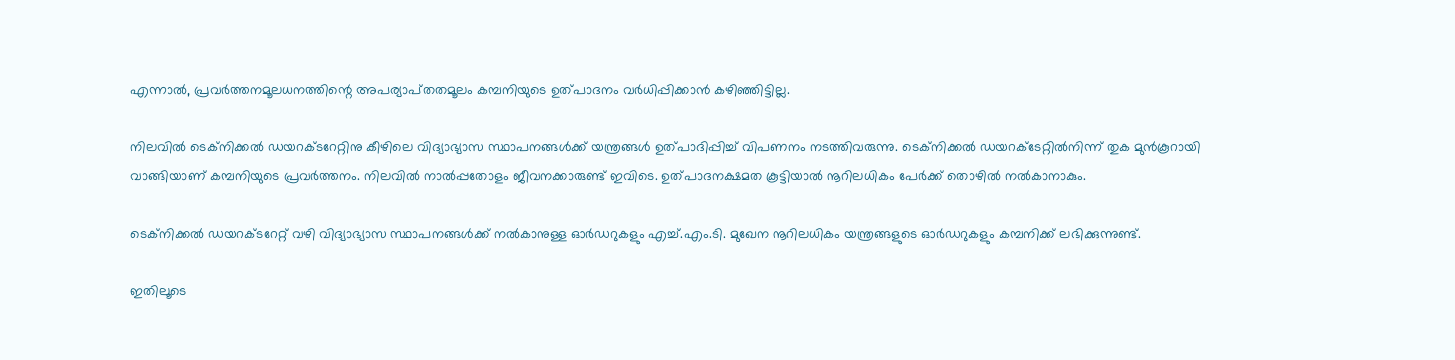എന്നാൽ, പ്രവർത്തനമൂലധനത്തിന്റെ അപര്യാപ്‌തതമൂലം കമ്പനിയുടെ ഉത്പാദനം വർധിപ്പിക്കാൻ കഴിഞ്ഞിട്ടില്ല.

നിലവിൽ ടെക്‌നിക്കൽ ഡയറക്‌ടറേറ്റിനു കീഴിലെ വിദ്യാഭ്യാസ സ്ഥാപനങ്ങൾക്ക് യന്ത്രങ്ങൾ ഉത്പാദിപ്പിച്ച് വിപണനം നടത്തിവരുന്നു. ടെക്നിക്കൽ ഡയറക്ടേറ്റിൽനിന്ന്‌ തുക മുൻകൂറായി വാങ്ങിയാണ് കമ്പനിയുടെ പ്രവർത്തനം. നിലവിൽ നാൽപ്പതോളം ജീവനക്കാരുണ്ട് ഇവിടെ. ഉത്പാദനക്ഷമത കൂട്ടിയാൽ നൂറിലധികം പേർക്ക് തൊഴിൽ നൽകാനാകും.

ടെക്നിക്കൽ ഡയറക്‌ടറേറ്റ്‌ വഴി വിദ്യാഭ്യാസ സ്ഥാപനങ്ങൾക്ക് നൽകാനുള്ള ഓർഡറുകളും എച്ച്.എം.ടി. മുഖേന നൂറിലധികം യന്ത്രങ്ങളുടെ ഓർഡറുകളും കമ്പനിക്ക് ലഭിക്കുന്നുണ്ട്.

ഇതിലൂടെ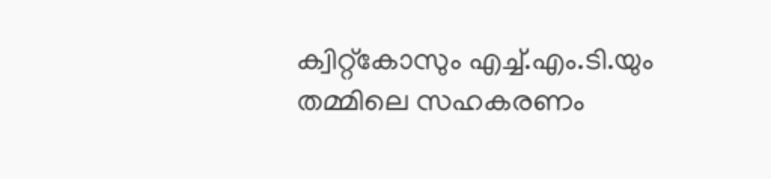ക്വിറ്റ്കോസും എച്ച്‌.എം.ടി.യും തമ്മിലെ സഹകരണം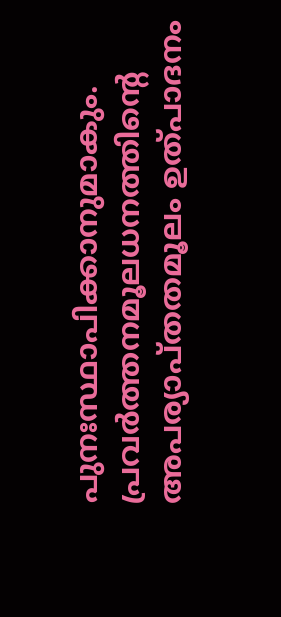പുനഃസ്ഥാപിക്കാനുമാകും. പ്രവർത്തനമൂലധനത്തിന്റെ അപര്യാപ്‌തതമൂലം ഉത്പാദനം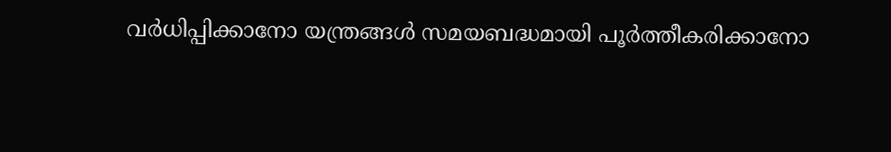വർധിപ്പിക്കാനോ യന്ത്രങ്ങൾ സമയബദ്ധമായി പൂർത്തീകരിക്കാനോ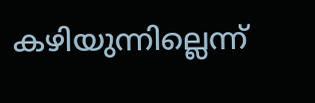കഴിയുന്നില്ലെന്ന്‌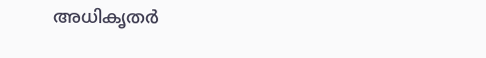അധികൃതർ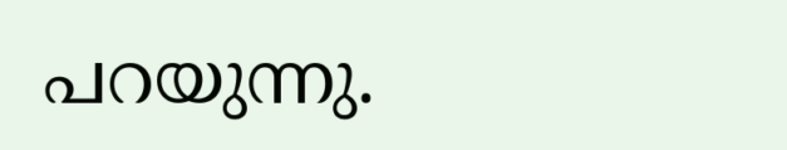പറയുന്നു.